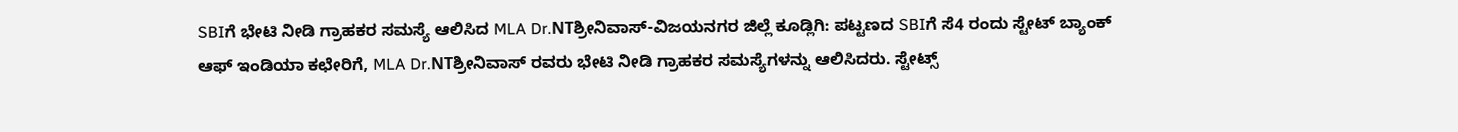SBIಗೆ ಭೇಟಿ ನೀಡಿ ಗ್ರಾಹಕರ ಸಮಸ್ಯೆ ಆಲಿಸಿದ MLA Dr.NTಶ್ರೀನಿವಾಸ್-ವಿಜಯನಗರ ಜಿಲ್ಲೆ ಕೂಡ್ಲಿಗಿ: ಪಟ್ಟಣದ SBIಗೆ ಸೆ4 ರಂದು ಸ್ಟೇಟ್ ಬ್ಯಾಂಕ್ ಆಫ್ ಇಂಡಿಯಾ ಕಛೇರಿಗೆ, MLA Dr.NTಶ್ರೀನಿವಾಸ್ ರವರು ಭೇಟಿ ನೀಡಿ ಗ್ರಾಹಕರ ಸಮಸ್ಯೆಗಳನ್ನು ಆಲಿಸಿದರು. ಸ್ಟೇಟ್ಸ್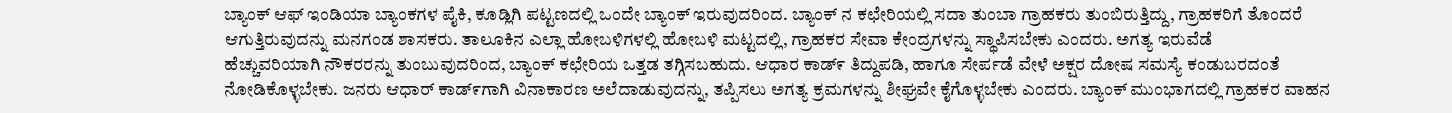ಬ್ಯಾಂಕ್ ಆಫ್ ಇಂಡಿಯಾ ಬ್ಯಾಂಕಗಳ ಪೈಕಿ, ಕೂಡ್ಲಿಗಿ ಪಟ್ಟಣದಲ್ಲಿ ಒಂದೇ ಬ್ಯಾಂಕ್ ಇರುವುದರಿಂದ. ಬ್ಯಾಂಕ್ ನ ಕಛೇರಿಯಲ್ಲಿ ಸದಾ ತುಂಬಾ ಗ್ರಾಹಕರು ತುಂಬಿರುತ್ತಿದ್ದು, ಗ್ರಾಹಕರಿಗೆ ತೊಂದರೆ ಆಗುತ್ತಿರುವುದನ್ನು ಮನಗಂಡ ಶಾಸಕರು. ತಾಲೂಕಿನ ಎಲ್ಲಾ ಹೋಬಳಿಗಳಲ್ಲಿ ಹೋಬಳಿ ಮಟ್ಟದಲ್ಲಿ, ಗ್ರಾಹಕರ ಸೇವಾ ಕೇಂದ್ರಗಳನ್ನು ಸ್ಥಾಪಿಸಬೇಕು ಎಂದರು. ಅಗತ್ಯ ಇರುವೆಡೆ
ಹೆಚ್ಚುವರಿಯಾಗಿ ನೌಕರರನ್ನು ತುಂಬುವುದರಿಂದ, ಬ್ಯಾಂಕ್ ಕಛೇರಿಯ ಒತ್ತಡ ತಗ್ಗಿಸಬಹುದು. ಆಧಾರ ಕಾಡ್೯ ತಿದ್ದುಪಡಿ, ಹಾಗೂ ಸೇರ್ಪಡೆ ವೇಳೆ ಅಕ್ಷರ ದೋಷ ಸಮಸ್ಯೆ ಕಂಡುಬರದಂತೆ ನೋಡಿಕೊಳ್ಳಬೇಕು. ಜನರು ಆಧಾರ್ ಕಾಡ್೯ಗಾಗಿ ವಿನಾಕಾರಣ ಅಲೆದಾಡುವುದನ್ನು, ತಪ್ಪಿಸಲು ಅಗತ್ಯ ಕ್ರಮಗಳನ್ನು ಶೀಘ್ರವೇ ಕೈಗೊಳ್ಳಬೇಕು ಎಂದರು. ಬ್ಯಾಂಕ್ ಮುಂಭಾಗದಲ್ಲಿ ಗ್ರಾಹಕರ ವಾಹನ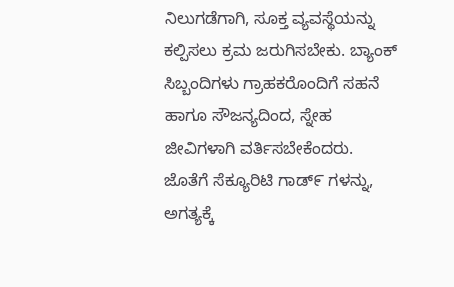ನಿಲುಗಡೆಗಾಗಿ, ಸೂಕ್ತ ವ್ಯವಸ್ಥೆಯನ್ನು ಕಲ್ಪಿಸಲು ಕ್ರಮ ಜರುಗಿಸಬೇಕು. ಬ್ಯಾಂಕ್ ಸಿಬ್ಬಂದಿಗಳು ಗ್ರಾಹಕರೊಂದಿಗೆ ಸಹನೆ ಹಾಗೂ ಸೌಜನ್ಯದಿಂದ, ಸ್ನೇಹ ಜೀವಿಗಳಾಗಿ ವರ್ತಿಸಬೇಕೆಂದರು. ಜೊತೆಗೆ ಸೆಕ್ಯೂರಿಟಿ ಗಾಡ್೯ ಗಳನ್ನು, ಅಗತ್ಯಕ್ಕೆ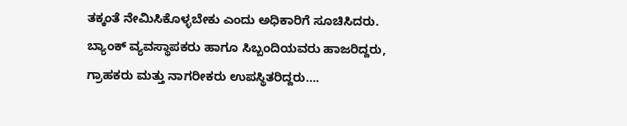ತಕ್ಕಂತೆ ನೇಮಿಸಿಕೊಳ್ಳಬೇಕು ಎಂದು ಅಧಿಕಾರಿಗೆ ಸೂಚಿಸಿದರು. ಬ್ಯಾಂಕ್ ವ್ಯವಸ್ಥಾಪಕರು ಹಾಗೂ ಸಿಬ್ಬಂದಿಯವರು ಹಾಜರಿದ್ದರು, ಗ್ರಾಹಕರು ಮತ್ತು ನಾಗರೀಕರು ಉಪಸ್ಥಿತರಿದ್ದರು….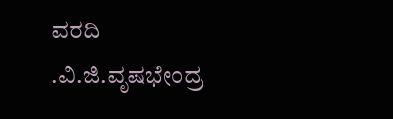ವರದಿ .ವಿ.ಜಿ.ವೃಷಭೇಂದ್ರ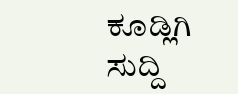ಕೂಡ್ಲಿಗಿ
ಸುದ್ದಿ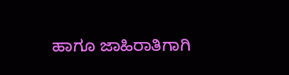ಹಾಗೂ ಜಾಹಿರಾತಿಗಾಗಿ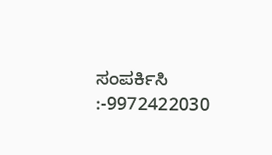ಸಂಪರ್ಕಿಸಿ :-9972422030